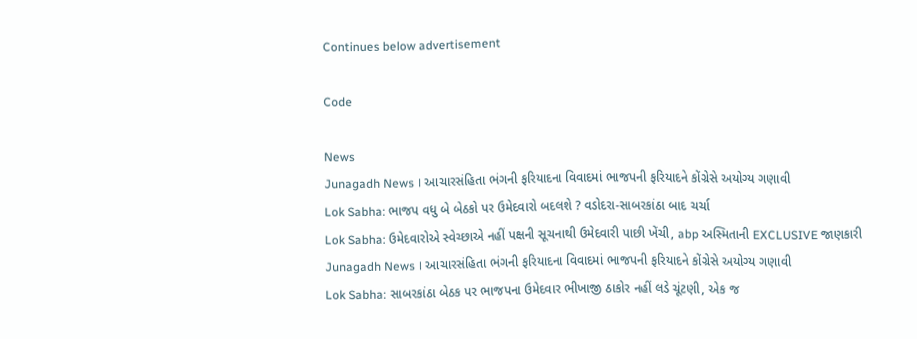Continues below advertisement

Code

News
Junagadh News । આચારસંહિતા ભંગની ફરિયાદના વિવાદમાં ભાજપની ફરિયાદને કોંગ્રેસે અયોગ્ય ગણાવી
Lok Sabha: ભાજપ વધુ બે બેઠકો પર ઉમેદવારો બદલશે ? વડોદરા-સાબરકાંઠા બાદ ચર્ચા
Lok Sabha: ઉમેદવારોએ સ્વેચ્છાએ નહીં પક્ષની સૂચનાથી ઉમેદવારી પાછી ખેંચી, abp અસ્મિતાની EXCLUSIVE જાણકારી
Junagadh News । આચારસંહિતા ભંગની ફરિયાદના વિવાદમાં ભાજપની ફરિયાદને કોંગ્રેસે અયોગ્ય ગણાવી
Lok Sabha: સાબરકાંઠા બેઠક પર ભાજપના ઉમેદવાર ભીખાજી ઠાકોર નહીં લડે ચૂંટણી, એક જ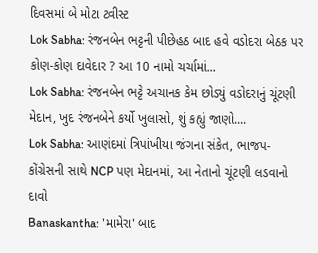દિવસમાં બે મોટા ટ્વીસ્ટ
Lok Sabha: રંજનબેન ભટ્ટની પીછેહઠ બાદ હવે વડોદરા બેઠક પર કોણ-કોણ દાવેદાર ? આ 10 નામો ચર્ચામાં...
Lok Sabha: રંજનબેન ભટ્ટે અચાનક કેમ છોડ્યું વડોદરાનું ચૂંટણી મેદાન, ખુદ રંજનબેને કર્યો ખુલાસો, શું કહ્યું જાણો....
Lok Sabha: આણંદમાં ત્રિપાંખીયા જંગના સંકેત, ભાજપ-કોંગ્રેસની સાથે NCP પણ મેદાનમાં, આ નેતાનો ચૂંટણી લડવાનો દાવો
Banaskantha: 'મામેરા' બાદ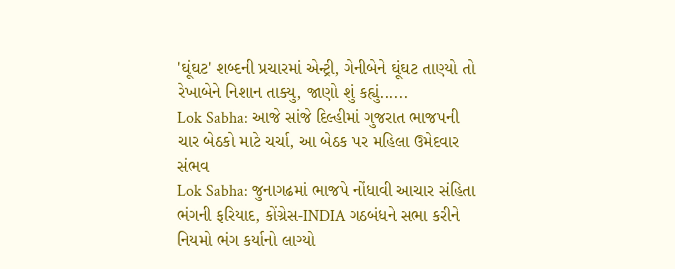'ઘૂંઘટ' શબ્દની પ્રચારમાં એન્ટ્રી, ગેનીબેને ઘૂંઘટ તાણ્યો તો રેખાબેને નિશાન તાક્યુ, જાણો શું કહ્યું......
Lok Sabha: આજે સાંજે દિલ્હીમાં ગુજરાત ભાજપની ચાર બેઠકો માટે ચર્ચા, આ બેઠક પર મહિલા ઉમેદવાર સંભવ
Lok Sabha: જુનાગઢમાં ભાજપે નોંધાવી આચાર સંહિતા ભંગની ફરિયાદ, કોંગ્રેસ-INDIA ગઠબંધને સભા કરીને નિયમો ભંગ કર્યાનો લાગ્યો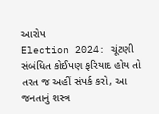આરોપ
Election 2024: ચૂંટણી સંબંધિત કોઈપણ ફરિયાદ હોય તો તરત જ અહીં સંપર્ક કરો, આ જનતાનું શસ્ત્ર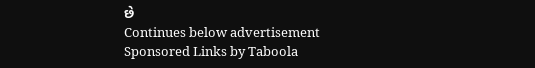છે
Continues below advertisement
Sponsored Links by Taboola